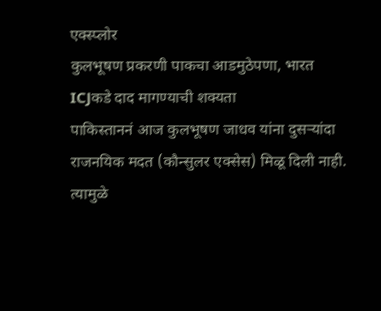एक्स्प्लोर
कुलभूषण प्रकरणी पाकचा आडमुठेपणा, भारत ICJकडे दाद मागण्याची शक्यता
पाकिस्ताननं आज कुलभूषण जाधव यांना दुसऱ्यांदा राजनयिक मदत (कौन्सुलर एक्सेस) मिळू दिली नाही. त्यामुळे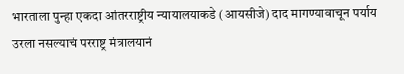भारताला पुन्हा एकदा आंतरराष्ट्रीय न्यायालयाकडे (आयसीजे) दाद मागण्यावाचून पर्याय उरला नसल्याचं परराष्ट्र मंत्रालयानं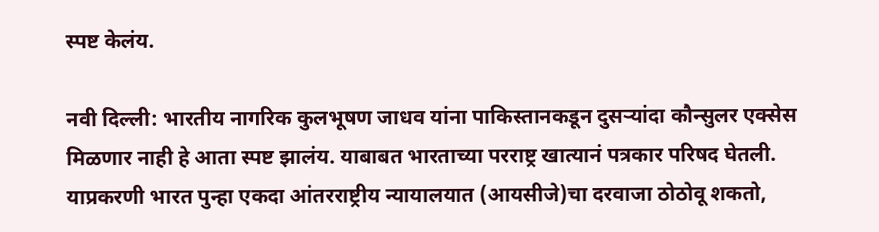स्पष्ट केलंय.

नवी दिल्ली: भारतीय नागरिक कुलभूषण जाधव यांना पाकिस्तानकडून दुसऱ्यांदा कौन्सुलर एक्सेस मिळणार नाही हे आता स्पष्ट झालंय. याबाबत भारताच्या परराष्ट्र खात्यानं पत्रकार परिषद घेतली. याप्रकरणी भारत पुन्हा एकदा आंतरराष्ट्रीय न्यायालयात (आयसीजे)चा दरवाजा ठोठोवू शकतो,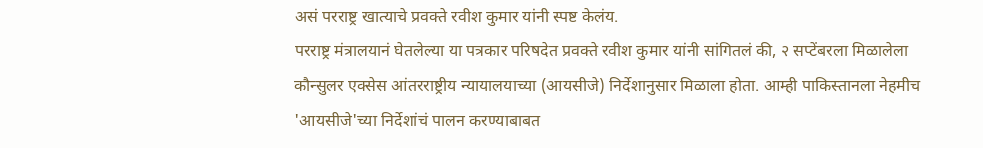असं परराष्ट्र खात्याचे प्रवक्ते रवीश कुमार यांनी स्पष्ट केलंय.
परराष्ट्र मंत्रालयानं घेतलेल्या या पत्रकार परिषदेत प्रवक्ते रवीश कुमार यांनी सांगितलं की, २ सप्टेंबरला मिळालेला कौन्सुलर एक्सेस आंतरराष्ट्रीय न्यायालयाच्या (आयसीजे) निर्देशानुसार मिळाला होता. आम्ही पाकिस्तानला नेहमीच 'आयसीजे'च्या निर्देशांचं पालन करण्याबाबत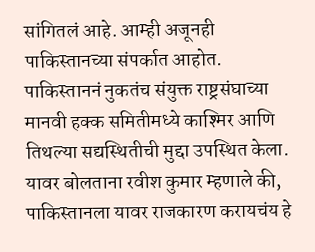सांगितलं आहे. आम्ही अजूनही पाकिस्तानच्या संपर्कात आहोत.
पाकिस्ताननं नुकतंच संयुक्त राष्ट्रसंघाच्या मानवी हक्क समितीमध्ये काश्मिर आणि तिथल्या सद्यस्थितीची मुद्दा उपस्थित केला. यावर बोलताना रवीश कुमार म्हणाले की, पाकिस्तानला यावर राजकारण करायचंय हे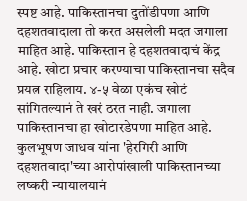स्पष्ट आहे. पाकिस्तानचा दुतोंडीपणा आणि दहशतवादाला तो करत असलेली मदत जगाला माहित आहे. पाकिस्तान हे दहशतवादाचं केंद्र आहे. खोटा प्रचार करण्याचा पाकिस्तानचा सदैव प्रयत्न राहिलाय. ४-५ वेळा एकंच खोटं सांगितल्यानं ते खरं ठरत नाही. जगाला पाकिस्तानचा हा खोटारडेपणा माहित आहे.
कुलभूषण जाधव यांना 'हेरगिरी आणि दहशतवादा'च्या आरोपांखाली पाकिस्तानच्या लष्करी न्यायालयानं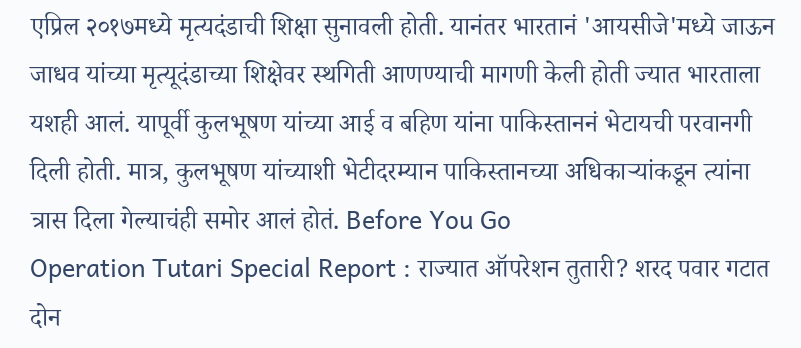एप्रिल २०१७मध्ये मृत्यदंडाची शिक्षा सुनावली होती. यानंतर भारतानं 'आयसीजे'मध्ये जाऊन जाधव यांच्या मृत्यूदंडाच्या शिक्षेवर स्थगिती आणण्याची मागणी केली होती ज्यात भारताला यशही आलं. यापूर्वी कुलभूषण यांच्या आई व बहिण यांना पाकिस्ताननं भेटायची परवानगी दिली होती. मात्र, कुलभूषण यांच्याशी भेटीदरम्यान पाकिस्तानच्या अधिकाऱ्यांकडून त्यांना त्रास दिला गेल्याचंही समोर आलं होतं. Before You Go
Operation Tutari Special Report : राज्यात ऑपरेशन तुतारी? शरद पवार गटात दोन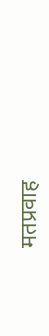मतप्रवाह